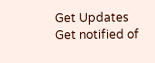Get Updates
Get notified of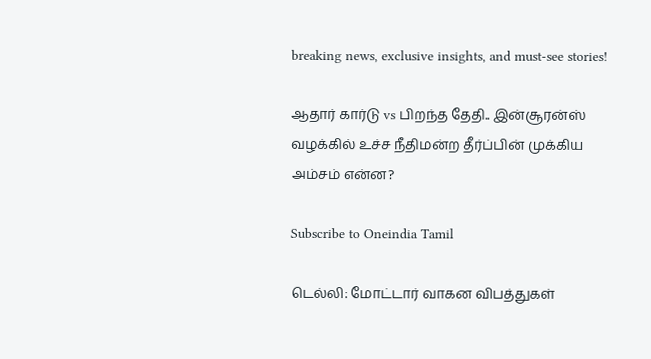breaking news, exclusive insights, and must-see stories!

ஆதார் கார்டு vs பிறந்த தேதி.. இன்சூரன்ஸ் வழக்கில் உச்ச நீதிமன்ற தீர்ப்பின் முக்கிய அம்சம் என்ன?

Subscribe to Oneindia Tamil

டெல்லி: மோட்டார் வாகன விபத்துகள்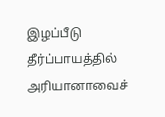இழப்பீடு தீர்ப்பாயத்தில் அரியானாவைச்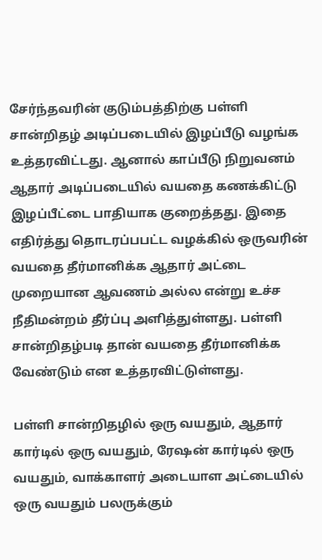சேர்ந்தவரின் குடும்பத்திற்கு பள்ளி சான்றிதழ் அடிப்படையில் இழப்பீடு வழங்க உத்தரவிட்டது. ஆனால் காப்பீடு நிறுவனம் ஆதார் அடிப்படையில் வயதை கணக்கிட்டு இழப்பீட்டை பாதியாக குறைத்தது. இதை எதிர்த்து தொடரப்பபட்ட வழக்கில் ஒருவரின் வயதை தீர்மானிக்க ஆதார் அட்டை முறையான ஆவணம் அல்ல என்று உச்ச நீதிமன்றம் தீர்ப்பு அளித்துள்ளது. பள்ளி சான்றிதழ்படி தான் வயதை தீர்மானிக்க வேண்டும் என உத்தரவிட்டுள்ளது.

பள்ளி சான்றிதழில் ஒரு வயதும், ஆதார் கார்டில் ஒரு வயதும், ரேஷன் கார்டில் ஒரு வயதும், வாக்காளர் அடையாள அட்டையில் ஒரு வயதும் பலருக்கும்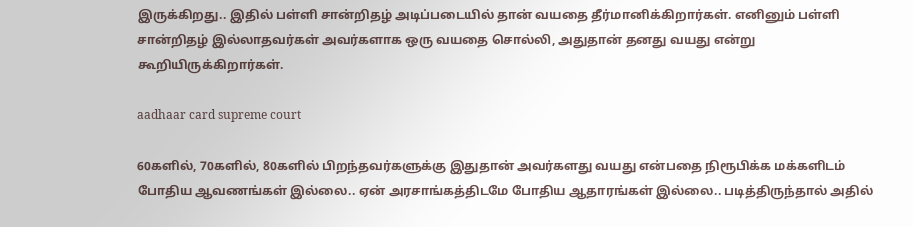இருக்கிறது.. இதில் பள்ளி சான்றிதழ் அடிப்படையில் தான் வயதை தீர்மானிக்கிறார்கள். எனினும் பள்ளி சான்றிதழ் இல்லாதவர்கள் அவர்களாக ஒரு வயதை சொல்லி, அதுதான் தனது வயது என்று கூறியிருக்கிறார்கள்.

aadhaar card supreme court

60களில், 70களில், 80களில் பிறந்தவர்களுக்கு இதுதான் அவர்களது வயது என்பதை நிரூபிக்க மக்களிடம் போதிய ஆவணங்கள் இல்லை.. ஏன் அரசாங்கத்திடமே போதிய ஆதாரங்கள் இல்லை.. படித்திருந்தால் அதில்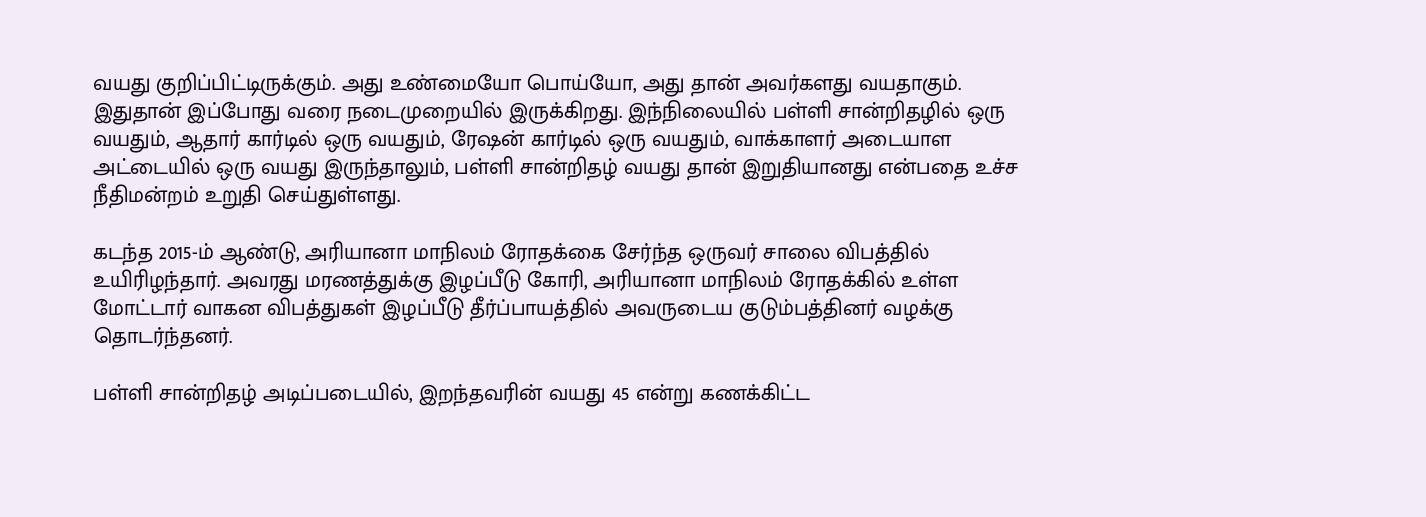வயது குறிப்பிட்டிருக்கும். அது உண்மையோ பொய்யோ, அது தான் அவர்களது வயதாகும். இதுதான் இப்போது வரை நடைமுறையில் இருக்கிறது. இந்நிலையில் பள்ளி சான்றிதழில் ஒரு வயதும், ஆதார் கார்டில் ஒரு வயதும், ரேஷன் கார்டில் ஒரு வயதும், வாக்காளர் அடையாள அட்டையில் ஒரு வயது இருந்தாலும், பள்ளி சான்றிதழ் வயது தான் இறுதியானது என்பதை உச்ச நீதிமன்றம் உறுதி செய்துள்ளது.

கடந்த 2015-ம் ஆண்டு, அரியானா மாநிலம் ரோதக்கை சேர்ந்த ஒருவர் சாலை விபத்தில் உயிரிழந்தார். அவரது மரணத்துக்கு இழப்பீடு கோரி, அரியானா மாநிலம் ரோதக்கில் உள்ள மோட்டார் வாகன விபத்துகள் இழப்பீடு தீர்ப்பாயத்தில் அவருடைய குடும்பத்தினர் வழக்கு தொடர்ந்தனர்.

பள்ளி சான்றிதழ் அடிப்படையில், இறந்தவரின் வயது 45 என்று கணக்கிட்ட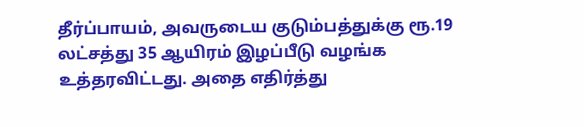தீர்ப்பாயம், அவருடைய குடும்பத்துக்கு ரூ.19 லட்சத்து 35 ஆயிரம் இழப்பீடு வழங்க உத்தரவிட்டது. அதை எதிர்த்து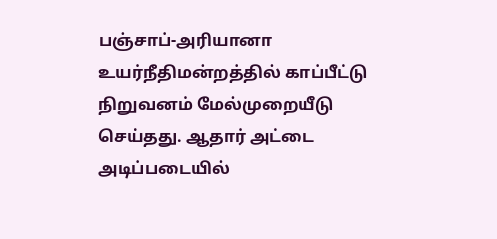பஞ்சாப்-அரியானா உயர்நீதிமன்றத்தில் காப்பீட்டு நிறுவனம் மேல்முறையீடு செய்தது. ஆதார் அட்டை அடிப்படையில்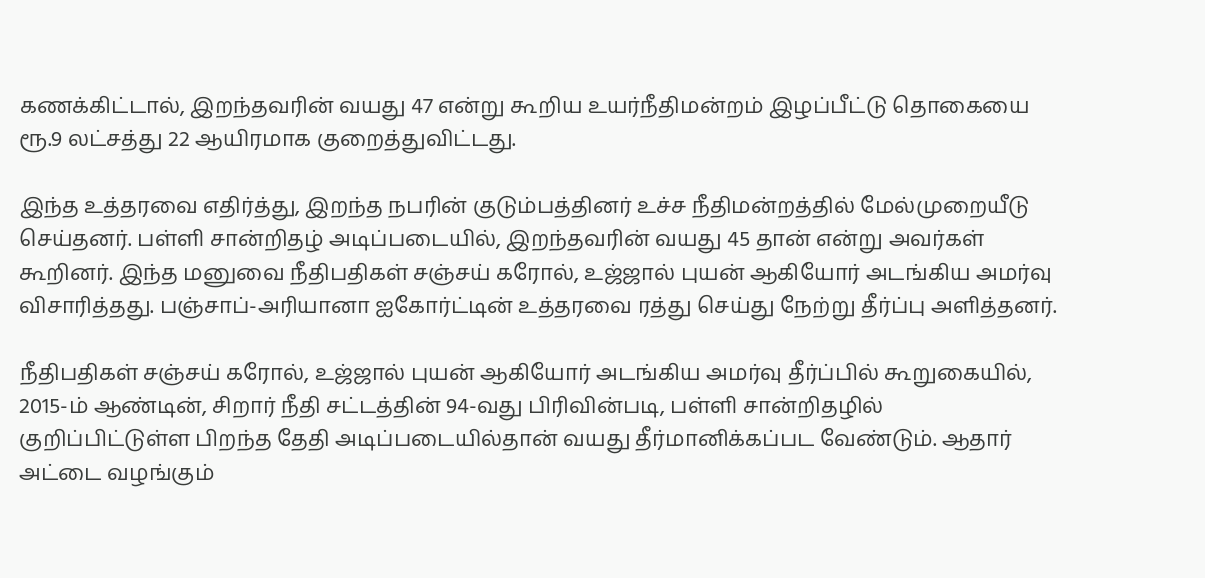கணக்கிட்டால், இறந்தவரின் வயது 47 என்று கூறிய உயர்நீதிமன்றம் இழப்பீட்டு தொகையை ரூ.9 லட்சத்து 22 ஆயிரமாக குறைத்துவிட்டது.

இந்த உத்தரவை எதிர்த்து, இறந்த நபரின் குடும்பத்தினர் உச்ச நீதிமன்றத்தில் மேல்முறையீடு செய்தனர். பள்ளி சான்றிதழ் அடிப்படையில், இறந்தவரின் வயது 45 தான் என்று அவர்கள் கூறினர். இந்த மனுவை நீதிபதிகள் சஞ்சய் கரோல், உஜ்ஜால் புயன் ஆகியோர் அடங்கிய அமர்வு விசாரித்தது. பஞ்சாப்-அரியானா ஐகோர்ட்டின் உத்தரவை ரத்து செய்து நேற்று தீர்ப்பு அளித்தனர்.

நீதிபதிகள் சஞ்சய் கரோல், உஜ்ஜால் புயன் ஆகியோர் அடங்கிய அமர்வு தீர்ப்பில் கூறுகையில், 2015-ம் ஆண்டின், சிறார் நீதி சட்டத்தின் 94-வது பிரிவின்படி, பள்ளி சான்றிதழில் குறிப்பிட்டுள்ள பிறந்த தேதி அடிப்படையில்தான் வயது தீர்மானிக்கப்பட வேண்டும். ஆதார் அட்டை வழங்கும்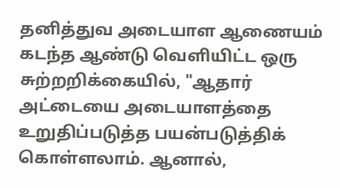தனித்துவ அடையாள ஆணையம் கடந்த ஆண்டு வெளியிட்ட ஒரு சுற்றறிக்கையில், "ஆதார் அட்டையை அடையாளத்தை உறுதிப்படுத்த பயன்படுத்திக் கொள்ளலாம். ஆனால்,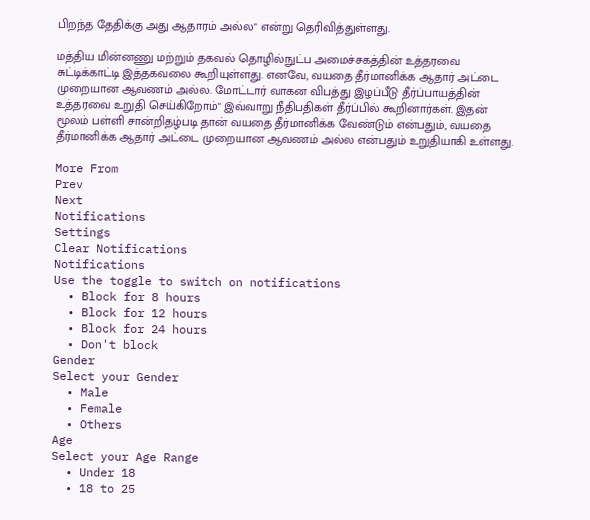பிறந்த தேதிக்கு அது ஆதாரம் அல்ல" என்று தெரிவித்துள்ளது.

மத்திய மின்னணு மற்றும் தகவல் தொழில்நுட்ப அமைச்சகத்தின் உத்தரவை சுட்டிக்காட்டி இத்தகவலை கூறியுள்ளது. எனவே, வயதை தீர்மானிக்க ஆதார் அட்டை முறையான ஆவணம் அல்ல. மோட்டார் வாகன விபத்து இழப்பீடு தீர்ப்பாயத்தின் உத்தரவை உறுதி செய்கிறோம்" இவ்வாறு நீதிபதிகள் தீர்ப்பில் கூறினார்கள். இதன் மூலம் பள்ளி சான்றிதழ்படி தான் வயதை தீர்மானிக்க வேண்டும் என்பதும், வயதை தீர்மானிக்க ஆதார் அட்டை முறையான ஆவணம் அல்ல என்பதும் உறுதியாகி உள்ளது.

More From
Prev
Next
Notifications
Settings
Clear Notifications
Notifications
Use the toggle to switch on notifications
  • Block for 8 hours
  • Block for 12 hours
  • Block for 24 hours
  • Don't block
Gender
Select your Gender
  • Male
  • Female
  • Others
Age
Select your Age Range
  • Under 18
  • 18 to 25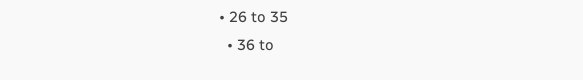• 26 to 35
  • 36 to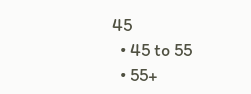45
  • 45 to 55
  • 55+